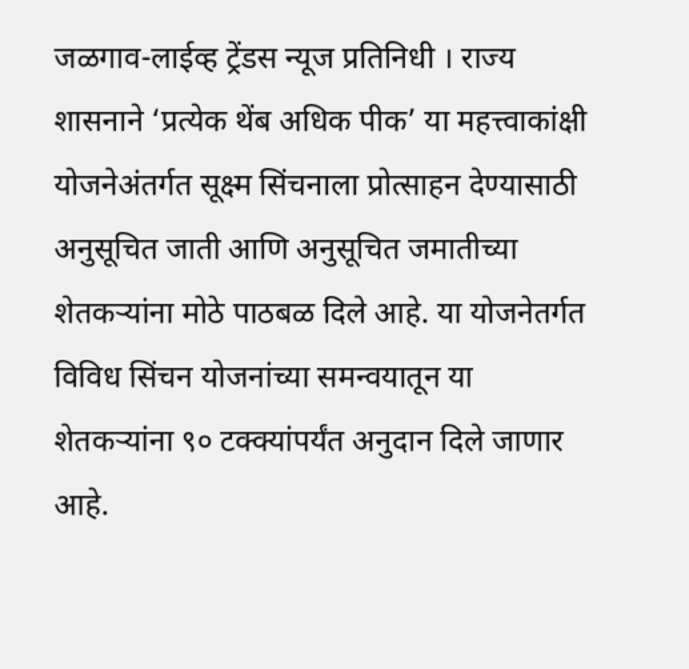जळगाव-लाईव्ह ट्रेंडस न्यूज प्रतिनिधी । राज्य शासनाने ‘प्रत्येक थेंब अधिक पीक’ या महत्त्वाकांक्षी योजनेअंतर्गत सूक्ष्म सिंचनाला प्रोत्साहन देण्यासाठी अनुसूचित जाती आणि अनुसूचित जमातीच्या शेतकऱ्यांना मोठे पाठबळ दिले आहे. या योजनेतर्गत विविध सिंचन योजनांच्या समन्वयातून या शेतकऱ्यांना ९० टक्क्यांपर्यंत अनुदान दिले जाणार आहे.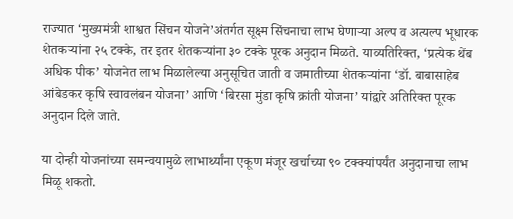राज्यात ‘मुख्यमंत्री शाश्वत सिंचन योजने’अंतर्गत सूक्ष्म सिंचनाचा लाभ घेणाऱ्या अल्प व अत्यल्प भूधारक शेतकऱ्यांना २५ टक्के, तर इतर शेतकऱ्यांना ३० टक्के पूरक अनुदान मिळते. याव्यतिरिक्त, ‘प्रत्येक थेंब अधिक पीक’ योजनेत लाभ मिळालेल्या अनुसूचित जाती व जमातीच्या शेतकऱ्यांना ‘डॉ. बाबासाहेब आंबेडकर कृषि स्वावलंबन योजना’ आणि ‘बिरसा मुंडा कृषि क्रांती योजना’ यांद्वारे अतिरिक्त पूरक अनुदान दिले जाते.

या दोन्ही योजनांच्या समन्वयामुळे लाभार्थ्यांना एकूण मंजूर खर्चाच्या ९० टक्क्यांपर्यंत अनुदानाचा लाभ मिळू शकतो.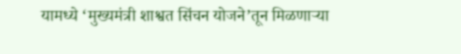यामध्ये ‘मुख्यमंत्री शाश्वत सिंचन योजने’तून मिळणाऱ्या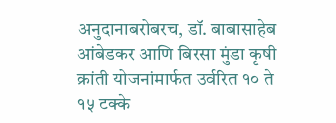अनुदानाबरोबरच, डॉ. बाबासाहेब आंबेडकर आणि बिरसा मुंडा कृषी क्रांती योजनांमार्फत उर्वरित १० ते १५ टक्के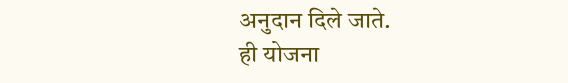अनुदान दिले जाते.
ही योजना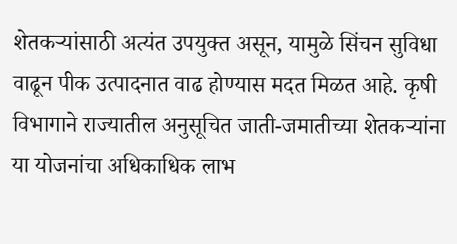शेतकऱ्यांसाठी अत्यंत उपयुक्त असून, यामुळे सिंचन सुविधा वाढून पीक उत्पादनात वाढ होण्यास मदत मिळत आहे. कृषी विभागाने राज्यातील अनुसूचित जाती-जमातीच्या शेतकऱ्यांना या योजनांचा अधिकाधिक लाभ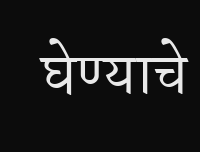घेण्याचे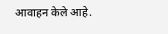आवाहन केले आहे.